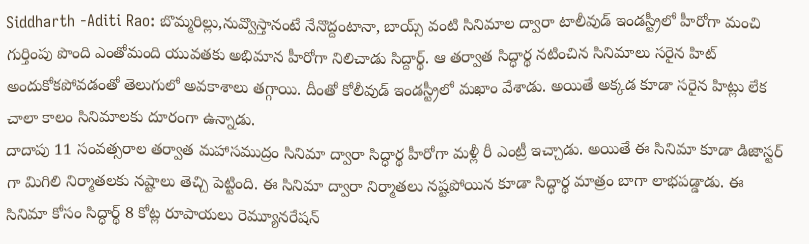Siddharth -Aditi Rao: బొమ్మరిల్లు,నువ్వొస్తానంటే నేనొద్దంటానా, బాయ్స్ వంటి సినిమాల ద్వారా టాలీవుడ్ ఇండస్ట్రీలో హీరోగా మంచి గుర్తింపు పొంది ఎంతోమంది యువతకు అభిమాన హీరోగా నిలిచాడు సిద్దార్థ్. ఆ తర్వాత సిద్ధార్థ నటించిన సినిమాలు సరైన హిట్ అందుకోకపోవడంతో తెలుగులో అవకాశాలు తగ్గాయి. దీంతో కోలీవుడ్ ఇండస్ట్రీలో మఖాం వేశాడు. అయితే అక్కడ కూడా సరైన హిట్లు లేక చాలా కాలం సినిమాలకు దూరంగా ఉన్నాడు.
దాదాపు 11 సంవత్సరాల తర్వాత మహాసముద్రం సినిమా ద్వారా సిద్ధార్థ హీరోగా మళ్లీ రీ ఎంట్రీ ఇచ్చాడు. అయితే ఈ సినిమా కూడా డిజాస్టర్ గా మిగిలి నిర్మాతలకు నష్టాలు తెచ్చి పెట్టింది. ఈ సినిమా ద్వారా నిర్మాతలు నష్టపోయిన కూడా సిద్ధార్థ మాత్రం బాగా లాభపడ్డాడు. ఈ సినిమా కోసం సిద్ధార్థ్ 8 కోట్ల రూపాయలు రెమ్యూనరేషన్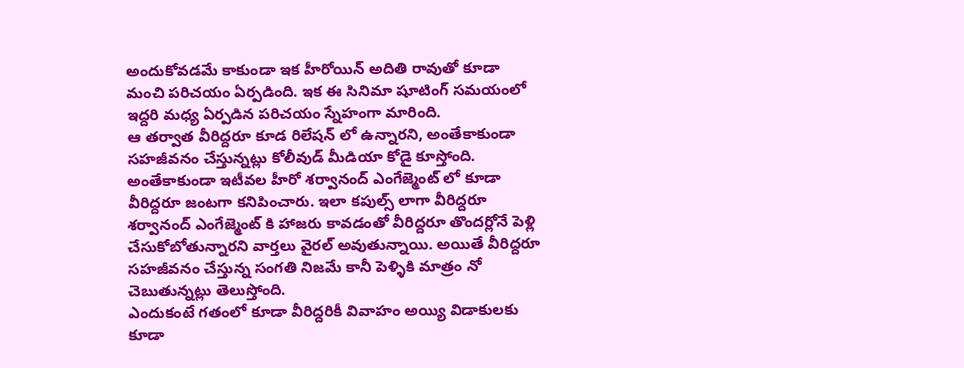అందుకోవడమే కాకుండా ఇక హీరోయిన్ అదితి రావుతో కూడా మంచి పరిచయం ఏర్పడింది. ఇక ఈ సినిమా షూటింగ్ సమయంలో ఇద్దరి మధ్య ఏర్పడిన పరిచయం స్నేహంగా మారింది.
ఆ తర్వాత వీరిద్దరూ కూడ రిలేషన్ లో ఉన్నారని, అంతేకాకుండా సహజీవనం చేస్తున్నట్లు కోలీవుడ్ మీడియా కోడై కూస్తోంది. అంతేకాకుండా ఇటీవల హీరో శర్వానంద్ ఎంగేజ్మెంట్ లో కూడా వీరిద్దరూ జంటగా కనిపించారు. ఇలా కపుల్స్ లాగా వీరిద్దరూ శర్వానంద్ ఎంగేజ్మెంట్ కి హాజరు కావడంతో వీరిద్దరూ తొందర్లోనే పెళ్లి చేసుకోబోతున్నారని వార్తలు వైరల్ అవుతున్నాయి. అయితే వీరిద్దరూ సహజీవనం చేస్తున్న సంగతి నిజమే కానీ పెళ్ళికి మాత్రం నో చెబుతున్నట్లు తెలుస్తోంది.
ఎందుకంటే గతంలో కూడా వీరిద్దరికీ వివాహం అయ్యి విడాకులకు కూడా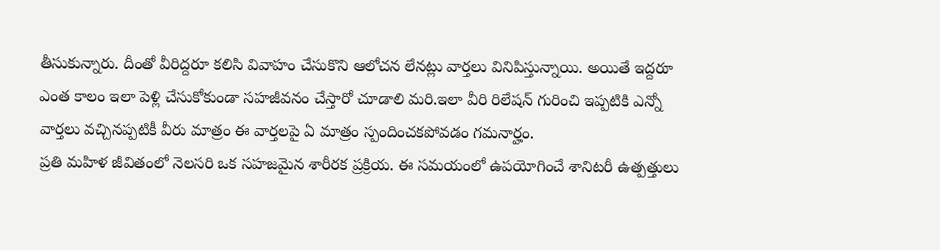తీసుకున్నారు. దీంతో వీరిద్దరూ కలిసి వివాహం చేసుకొని ఆలోచన లేనట్లు వార్తలు వినిపిస్తున్నాయి. అయితే ఇద్దరూ ఎంత కాలం ఇలా పెళ్లి చేసుకోకుండా సహజీవనం చేస్తారో చూడాలి మరి.ఇలా వీరి రిలేషన్ గురించి ఇప్పటికి ఎన్నో వార్తలు వచ్చినప్పటికీ వీరు మాత్రం ఈ వార్తలపై ఏ మాత్రం స్పందించకపోవడం గమనార్హం.
ప్రతి మహిళ జీవితంలో నెలసరి ఒక సహజమైన శారీరక ప్రక్రియ. ఈ సమయంలో ఉపయోగించే శానిటరీ ఉత్పత్తులు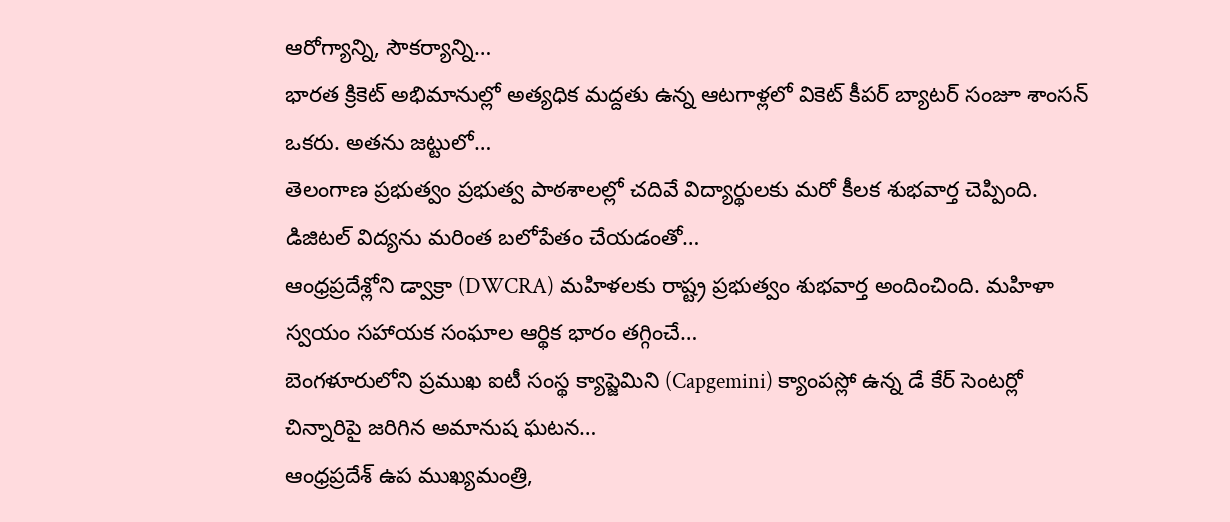ఆరోగ్యాన్ని, సౌకర్యాన్ని…
భారత క్రికెట్ అభిమానుల్లో అత్యధిక మద్దతు ఉన్న ఆటగాళ్లలో వికెట్ కీపర్ బ్యాటర్ సంజూ శాంసన్ ఒకరు. అతను జట్టులో…
తెలంగాణ ప్రభుత్వం ప్రభుత్వ పాఠశాలల్లో చదివే విద్యార్థులకు మరో కీలక శుభవార్త చెప్పింది. డిజిటల్ విద్యను మరింత బలోపేతం చేయడంతో…
ఆంధ్రప్రదేశ్లోని డ్వాక్రా (DWCRA) మహిళలకు రాష్ట్ర ప్రభుత్వం శుభవార్త అందించింది. మహిళా స్వయం సహాయక సంఘాల ఆర్థిక భారం తగ్గించే…
బెంగళూరులోని ప్రముఖ ఐటీ సంస్థ క్యాప్జెమిని (Capgemini) క్యాంపస్లో ఉన్న డే కేర్ సెంటర్లో చిన్నారిపై జరిగిన అమానుష ఘటన…
ఆంధ్రప్రదేశ్ ఉప ముఖ్యమంత్రి,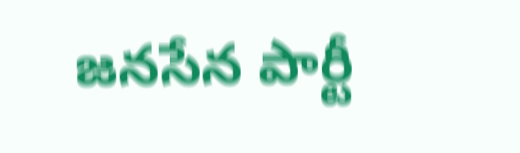జనసేన పార్టీ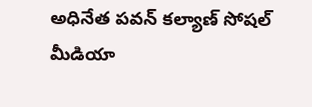అధినేత పవన్ కల్యాణ్ సోషల్ మీడియా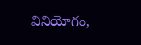వినియోగం,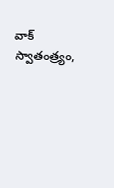వాక్ స్వాతంత్ర్యం,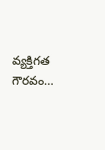వ్యక్తిగత గౌరవం…